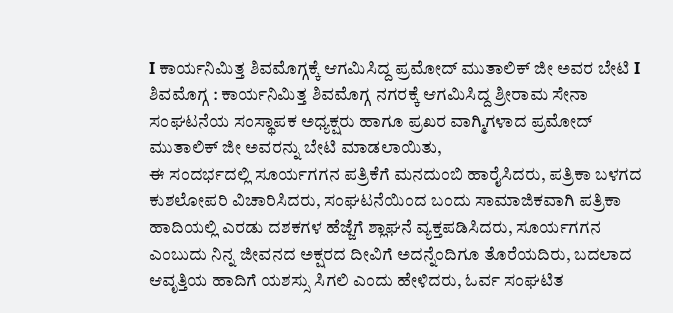I ಕಾರ್ಯನಿಮಿತ್ತ ಶಿವಮೊಗ್ಗಕ್ಕೆ ಆಗಮಿಸಿದ್ದ ಪ್ರಮೋದ್ ಮುತಾಲಿಕ್ ಜೀ ಅವರ ಬೇಟಿ I
ಶಿವಮೊಗ್ಗ : ಕಾರ್ಯನಿಮಿತ್ತ ಶಿವಮೊಗ್ಗ ನಗರಕ್ಕೆ ಆಗಮಿಸಿದ್ದ ಶ್ರೀರಾಮ ಸೇನಾ ಸಂಘಟನೆಯ ಸಂಸ್ಥಾಪಕ ಅಧ್ಯಕ್ಷರು ಹಾಗೂ ಪ್ರಖರ ವಾಗ್ಮಿಗಳಾದ ಪ್ರಮೋದ್ ಮುತಾಲಿಕ್ ಜೀ ಅವರನ್ನು ಬೇಟಿ ಮಾಡಲಾಯಿತು,
ಈ ಸಂದರ್ಭದಲ್ಲಿ ಸೂರ್ಯಗಗನ ಪತ್ರಿಕೆಗೆ ಮನದುಂಬಿ ಹಾರೈಸಿದರು, ಪತ್ರಿಕಾ ಬಳಗದ ಕುಶಲೋಪರಿ ವಿಚಾರಿಸಿದರು, ಸಂಘಟನೆಯಿಂದ ಬಂದು ಸಾಮಾಜಿಕವಾಗಿ ಪತ್ರಿಕಾ ಹಾದಿಯಲ್ಲಿ ಎರಡು ದಶಕಗಳ ಹೆಜ್ಜೆಗೆ ಶ್ಲಾಘನೆ ವ್ಯಕ್ತಪಡಿಸಿದರು, ಸೂರ್ಯಗಗನ ಎಂಬುದು ನಿನ್ನ ಜೀವನದ ಅಕ್ಷರದ ದೀವಿಗೆ ಅದನ್ನೆಂದಿಗೂ ತೊರೆಯದಿರು, ಬದಲಾದ ಆವೃತ್ತಿಯ ಹಾದಿಗೆ ಯಶಸ್ಸು ಸಿಗಲಿ ಎಂದು ಹೇಳಿದರು, ಓರ್ವ ಸಂಘಟಿತ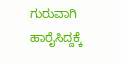ಗುರುವಾಗಿ ಹಾರೈಸಿದ್ದಕ್ಕೆ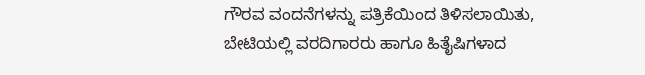ಗೌರವ ವಂದನೆಗಳನ್ನು ಪತ್ರಿಕೆಯಿಂದ ತಿಳಿಸಲಾಯಿತು,
ಬೇಟಿಯಲ್ಲಿ ವರದಿಗಾರರು ಹಾಗೂ ಹಿತೈಷಿಗಳಾದ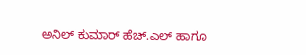ಅನಿಲ್ ಕುಮಾರ್ ಹೆಚ್.ಎಲ್ ಹಾಗೂ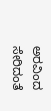ಅರವಿಂದ ಸೇರಿದಂತೆ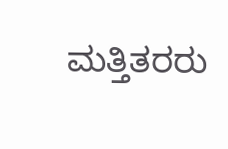ಮತ್ತಿತರರು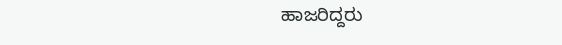ಹಾಜರಿದ್ದರು